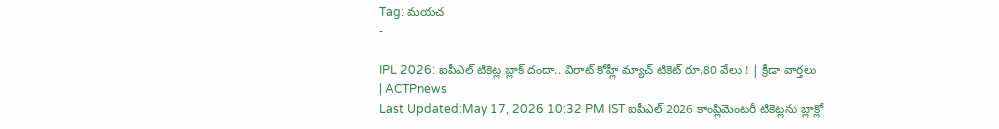Tag: మయచ
-

IPL 2026: ఐపీఎల్ టికెట్ల బ్లాక్ దందా.. విరాట్ కోహ్లీ మ్యాచ్ టికెట్ రూ.80 వేలు ! | క్రీడా వార్తలు | ACTPnews
Last Updated:May 17, 2026 10:32 PM IST ఐపీఎల్ 2026 కాంప్లిమెంటరీ టికెట్లను బ్లాక్లో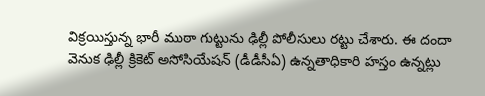విక్రయిస్తున్న భారీ ముఠా గుట్టును ఢిల్లీ పోలీసులు రట్టు చేశారు. ఈ దందా వెనుక ఢిల్లీ క్రికెట్ అసోసియేషన్ (డీడీసీఏ) ఉన్నతాధికారి హస్తం ఉన్నట్లు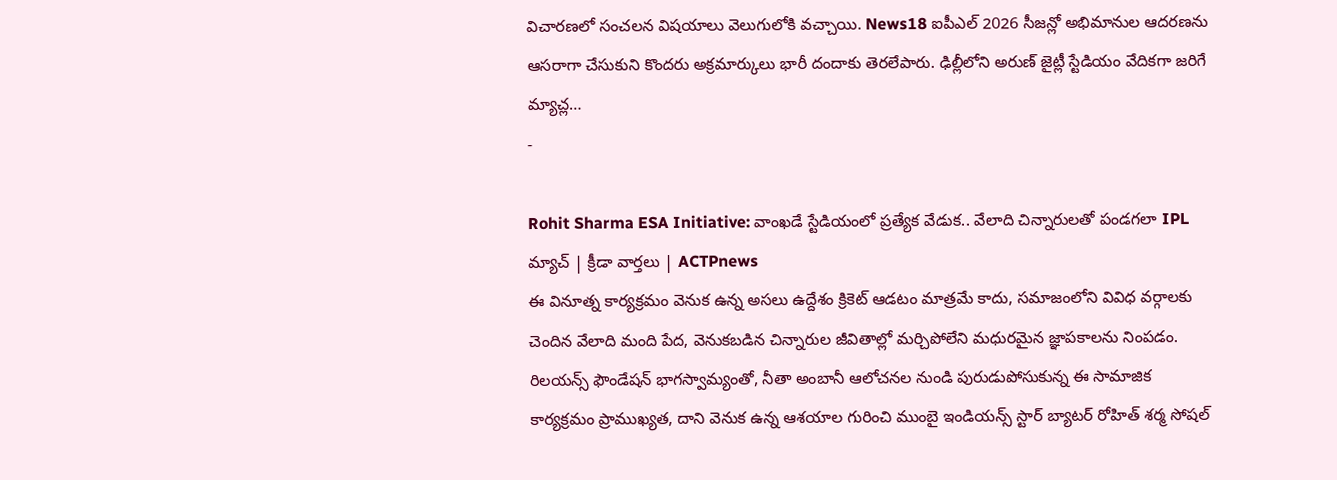విచారణలో సంచలన విషయాలు వెలుగులోకి వచ్చాయి. News18 ఐపీఎల్ 2026 సీజన్లో అభిమానుల ఆదరణను ఆసరాగా చేసుకుని కొందరు అక్రమార్కులు భారీ దందాకు తెరలేపారు. ఢిల్లీలోని అరుణ్ జైట్లీ స్టేడియం వేదికగా జరిగే మ్యాచ్ల…
-

Rohit Sharma ESA Initiative: వాంఖడే స్టేడియంలో ప్రత్యేక వేడుక.. వేలాది చిన్నారులతో పండగలా IPL మ్యాచ్ | క్రీడా వార్తలు | ACTPnews
ఈ వినూత్న కార్యక్రమం వెనుక ఉన్న అసలు ఉద్దేశం క్రికెట్ ఆడటం మాత్రమే కాదు, సమాజంలోని వివిధ వర్గాలకు చెందిన వేలాది మంది పేద, వెనుకబడిన చిన్నారుల జీవితాల్లో మర్చిపోలేని మధురమైన జ్ఞాపకాలను నింపడం. రిలయన్స్ ఫౌండేషన్ భాగస్వామ్యంతో, నీతా అంబానీ ఆలోచనల నుండి పురుడుపోసుకున్న ఈ సామాజిక కార్యక్రమం ప్రాముఖ్యత, దాని వెనుక ఉన్న ఆశయాల గురించి ముంబై ఇండియన్స్ స్టార్ బ్యాటర్ రోహిత్ శర్మ సోషల్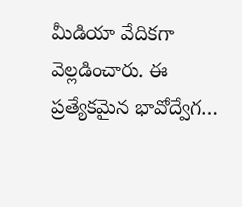మీడియా వేదికగా వెల్లడించారు. ఈ ప్రత్యేకమైన భావోద్వేగ…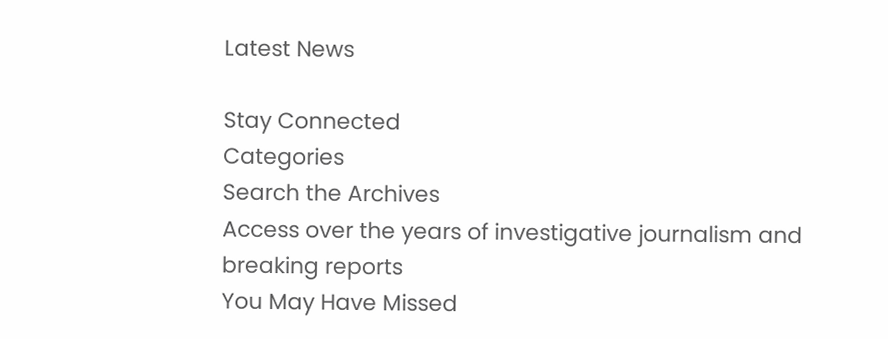Latest News

Stay Connected
Categories
Search the Archives
Access over the years of investigative journalism and breaking reports
You May Have Missed